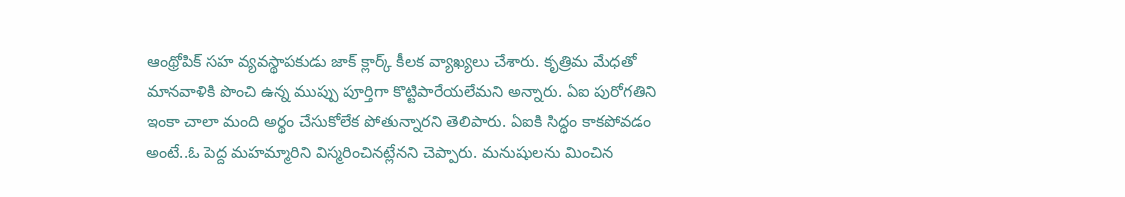ఆంథ్రోపిక్ సహ వ్యవస్థాపకుడు జాక్ క్లార్క్ కీలక వ్యాఖ్యలు చేశారు. కృత్రిమ మేధతో మానవాళికి పొంచి ఉన్న ముప్పు పూర్తిగా కొట్టిపారేయలేమని అన్నారు. ఏఐ పురోగతిని ఇంకా చాలా మంది అర్థం చేసుకోలేక పోతున్నారని తెలిపారు. ఏఐకి సిద్ధం కాకపోవడం అంటే..ఓ పెద్ద మహమ్మారిని విస్మరించినట్లేనని చెప్పారు. మనుషులను మించిన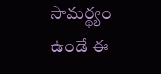సామర్థ్యం ఉండే ఈ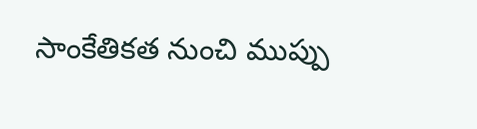సాంకేతికత నుంచి ముప్పు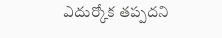ఎదుర్కోక తప్పదని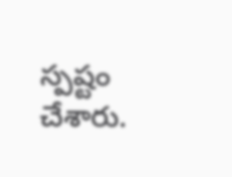స్పష్టం చేశారు.